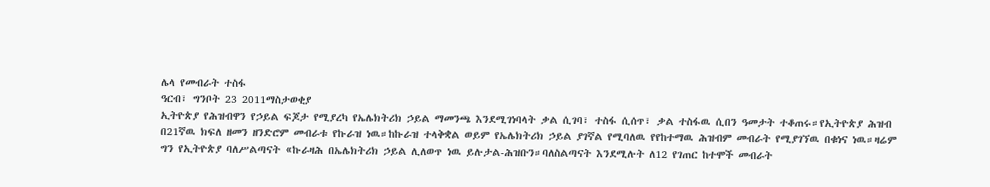ሌላ የመብራት ተስፋ
ዓርብ፣ ግንቦት 23 2011ማስታወቂያ
ኢትዮጵያ የሕዝብዋን የኃይል ፍጆታ የሚያረካ የኤሌክትሪክ ኃይል ማመንጫ እንደሚገነባላት ቃል ሲገባ፣ ተስፋ ሲሰጥ፣ ቃል ተስፋዉ ሲበን ዓመታት ተቆጠሩ።የኢትዮጵያ ሕዝብ በ21ኛዉ ክፍለ ዘመን ዘንድሮም መብራቱ የኩራዝ ነዉ።ከኩራዝ ተላቅቋል ወይም የኤሌክትሪክ ኃይል ያገኛል የሚባለዉ የየከተማዉ ሕዝብም መብራት የሚያገኘዉ በቁነና ነዉ።ዛሬም ግን የኢትዮጵያ ባለሥልጣናት «ኩራዛሕ በኤሌክትሪክ ኃይል ሊለወጥ ነዉ ይሉታል-ሕዝቡን።ባለስልጣናት እንደሚሉት ለ12 የገጠር ከተሞች መብራት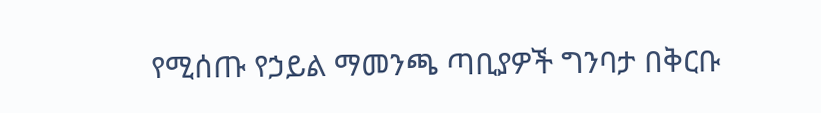የሚሰጡ የኃይል ማመንጫ ጣቢያዎች ግንባታ በቅርቡ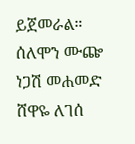ይጀመራል።
ሰለሞን ሙጬ
ነጋሽ መሐመድ
ሸዋዬ ለገሰ